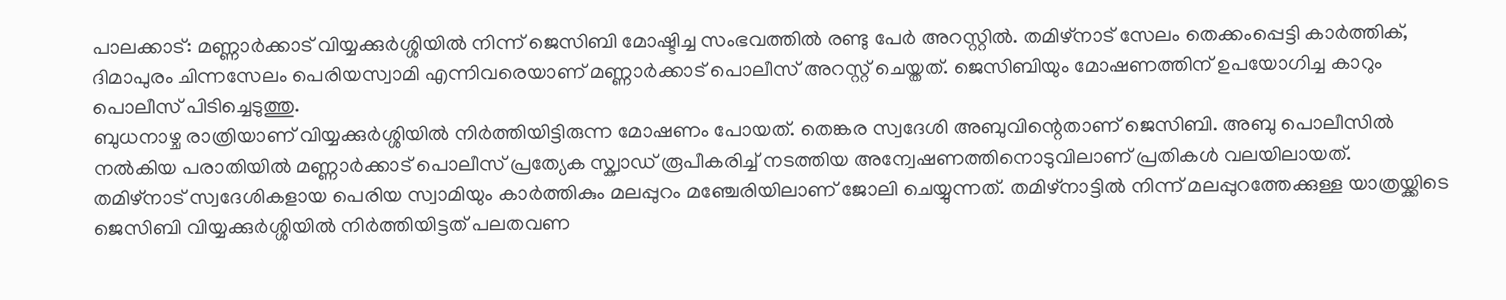പാലക്കാട്: മണ്ണാർക്കാട് വിയ്യക്കുർശ്ശിയിൽ നിന്ന് ജെസിബി മോഷ്ടിച്ച സംഭവത്തിൽ രണ്ടു പേർ അറസ്റ്റിൽ. തമിഴ്നാട് സേലം തെക്കംപ്പെട്ടി കാർത്തിക്, ദിമാപുരം ചിന്നസേലം പെരിയസ്വാമി എന്നിവരെയാണ് മണ്ണാർക്കാട് പൊലീസ് അറസ്റ്റ് ചെയ്തത്. ജെസിബിയും മോഷണത്തിന് ഉപയോഗിച്ച കാറും പൊലീസ് പിടിച്ചെടുത്തു.
ബുധനാഴ്ച രാത്രിയാണ് വിയ്യക്കുർശ്ശിയിൽ നിർത്തിയിട്ടിരുന്ന മോഷണം പോയത്. തെങ്കര സ്വദേശി അബുവിന്റെതാണ് ജെസിബി. അബു പൊലീസിൽ നൽകിയ പരാതിയിൽ മണ്ണാർക്കാട് പൊലീസ് പ്രത്യേക സ്ക്വാഡ് രൂപീകരിച്ച് നടത്തിയ അന്വേഷണത്തിനൊടുവിലാണ് പ്രതികൾ വലയിലായത്.
തമിഴ്നാട് സ്വദേശികളായ പെരിയ സ്വാമിയും കാർത്തികും മലപ്പുറം മഞ്ചേരിയിലാണ് ജോലി ചെയ്യുന്നത്. തമിഴ്നാട്ടിൽ നിന്ന് മലപ്പുറത്തേക്കുള്ള യാത്രയ്ക്കിടെ ജെസിബി വിയ്യക്കുർശ്ശിയിൽ നിർത്തിയിട്ടത് പലതവണ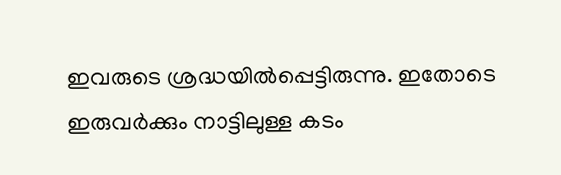ഇവരുടെ ശ്രദ്ധയിൽപ്പെട്ടിരുന്നു. ഇതോടെ ഇരുവർക്കും നാട്ടിലുള്ള കടം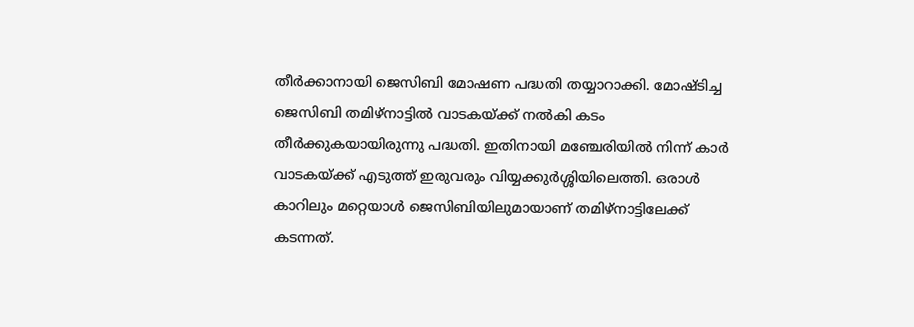തീർക്കാനായി ജെസിബി മോഷണ പദ്ധതി തയ്യാറാക്കി. മോഷ്ടിച്ച ജെസിബി തമിഴ്നാട്ടിൽ വാടകയ്ക്ക് നൽകി കടം തീർക്കുകയായിരുന്നു പദ്ധതി. ഇതിനായി മഞ്ചേരിയിൽ നിന്ന് കാർ വാടകയ്ക്ക് എടുത്ത് ഇരുവരും വിയ്യക്കുർശ്ശിയിലെത്തി. ഒരാൾ കാറിലും മറ്റെയാൾ ജെസിബിയിലുമായാണ് തമിഴ്നാട്ടിലേക്ക് കടന്നത്.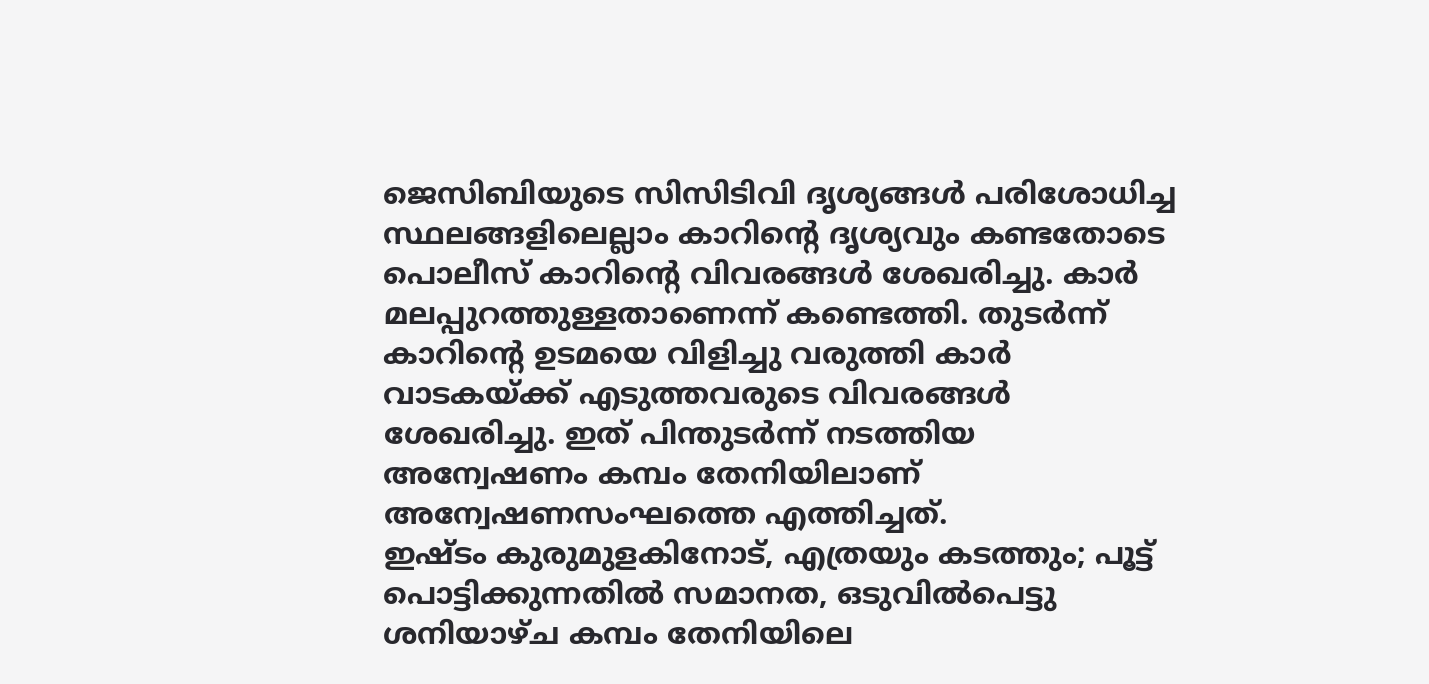ജെസിബിയുടെ സിസിടിവി ദൃശ്യങ്ങൾ പരിശോധിച്ച സ്ഥലങ്ങളിലെല്ലാം കാറിൻ്റെ ദൃശ്യവും കണ്ടതോടെ പൊലീസ് കാറിന്റെ വിവരങ്ങൾ ശേഖരിച്ചു. കാർ മലപ്പുറത്തുള്ളതാണെന്ന് കണ്ടെത്തി. തുടർന്ന് കാറിന്റെ ഉടമയെ വിളിച്ചു വരുത്തി കാർ വാടകയ്ക്ക് എടുത്തവരുടെ വിവരങ്ങൾ ശേഖരിച്ചു. ഇത് പിന്തുടർന്ന് നടത്തിയ അന്വേഷണം കമ്പം തേനിയിലാണ് അന്വേഷണസംഘത്തെ എത്തിച്ചത്.
ഇഷ്ടം കുരുമുളകിനോട്, എത്രയും കടത്തും; പൂട്ട് പൊട്ടിക്കുന്നതിൽ സമാനത, ഒടുവിൽപെട്ടു
ശനിയാഴ്ച കമ്പം തേനിയിലെ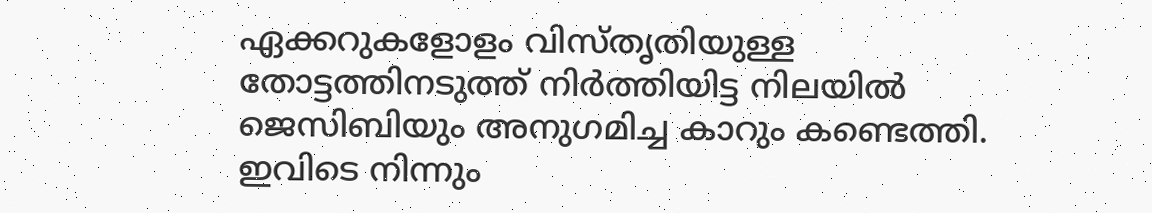ഏക്കറുകളോളം വിസ്തൃതിയുള്ള തോട്ടത്തിനടുത്ത് നിർത്തിയിട്ട നിലയിൽ ജെസിബിയും അനുഗമിച്ച കാറും കണ്ടെത്തി. ഇവിടെ നിന്നും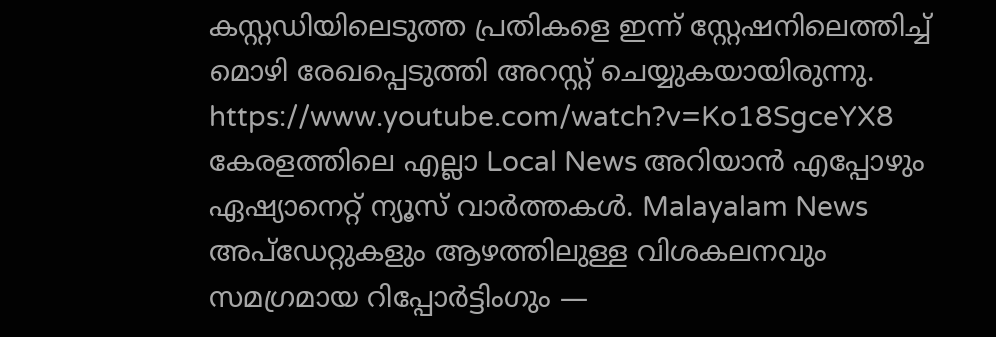കസ്റ്റഡിയിലെടുത്ത പ്രതികളെ ഇന്ന് സ്റ്റേഷനിലെത്തിച്ച് മൊഴി രേഖപ്പെടുത്തി അറസ്റ്റ് ചെയ്യുകയായിരുന്നു.
https://www.youtube.com/watch?v=Ko18SgceYX8
കേരളത്തിലെ എല്ലാ Local News അറിയാൻ എപ്പോഴും ഏഷ്യാനെറ്റ് ന്യൂസ് വാർത്തകൾ. Malayalam News അപ്ഡേറ്റുകളും ആഴത്തിലുള്ള വിശകലനവും സമഗ്രമായ റിപ്പോർട്ടിംഗും —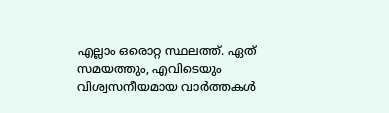എല്ലാം ഒരൊറ്റ സ്ഥലത്ത്. ഏത് സമയത്തും, എവിടെയും വിശ്വസനീയമായ വാർത്തകൾ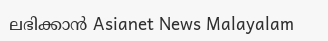ലഭിക്കാൻ Asianet News Malayalam